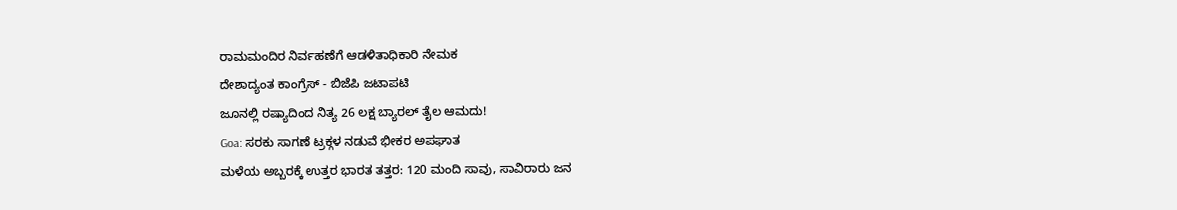ರಾಮಮಂದಿರ ನಿರ್ವಹಣೆಗೆ ಆಡಳಿತಾಧಿಕಾರಿ ನೇಮಕ
ದೇಶಾದ್ಯಂತ ಕಾಂಗ್ರೆಸ್ - ಬಿಜೆಪಿ ಜಟಾಪಟಿ
ಜೂನಲ್ಲಿ ರಷ್ಯಾದಿಂದ ನಿತ್ಯ 26 ಲಕ್ಷ ಬ್ಯಾರಲ್ ತೈಲ ಆಮದು!
Goa: ಸರಕು ಸಾಗಣೆ ಟ್ರಕ್ಗಳ ನಡುವೆ ಭೀಕರ ಅಪಘಾತ
ಮಳೆಯ ಅಬ್ಬರಕ್ಕೆ ಉತ್ತರ ಭಾರತ ತತ್ತರ: 120 ಮಂದಿ ಸಾವು, ಸಾವಿರಾರು ಜನ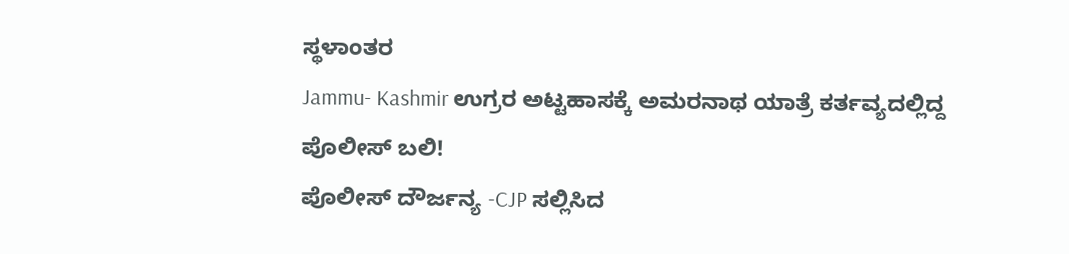ಸ್ಥಳಾಂತರ
Jammu- Kashmir ಉಗ್ರರ ಅಟ್ಟಹಾಸಕ್ಕೆ ಅಮರನಾಥ ಯಾತ್ರೆ ಕರ್ತವ್ಯದಲ್ಲಿದ್ದ ಪೊಲೀಸ್ ಬಲಿ!
ಪೊಲೀಸ್ ದೌರ್ಜನ್ಯ -CJP ಸಲ್ಲಿಸಿದ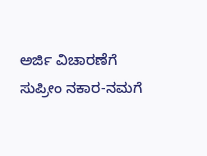ಅರ್ಜಿ ವಿಚಾರಣೆಗೆ ಸುಪ್ರೀಂ ನಕಾರ-ನಮಗೆ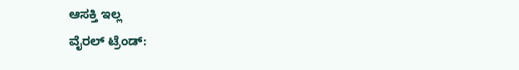ಆಸಕ್ತಿ ಇಲ್ಲ
ವೈರಲ್ ಟ್ರೆಂಡ್: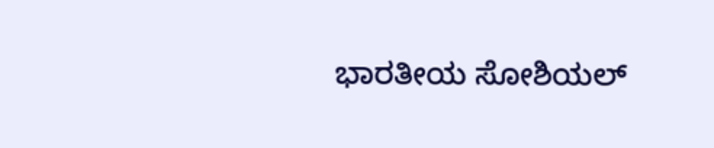ಭಾರತೀಯ ಸೋಶಿಯಲ್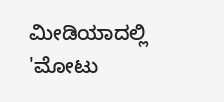ಮೀಡಿಯಾದಲ್ಲಿ 'ಮೋಟು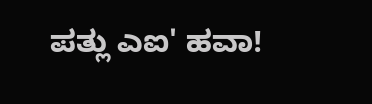ಪತ್ಲು ಎಐ' ಹವಾ!